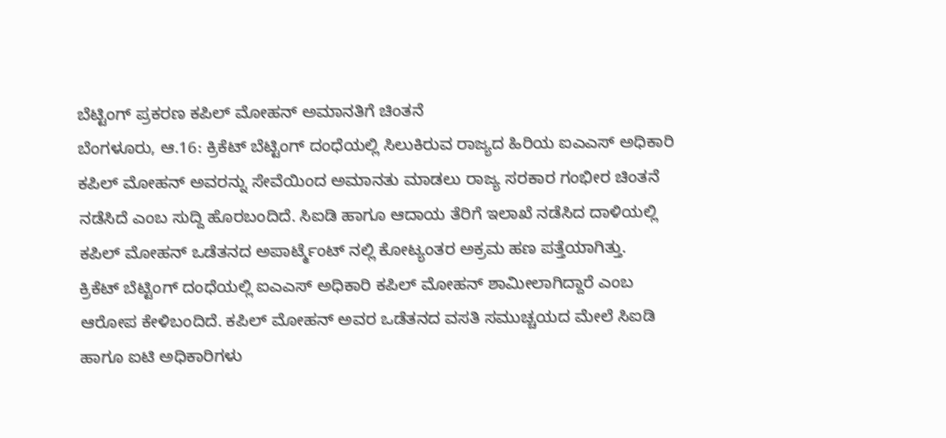ಬೆಟ್ಟಿಂಗ್ ಪ್ರಕರಣ ಕಪಿಲ್ ಮೋಹನ್ ಅಮಾನತಿಗೆ ಚಿಂತನೆ
ಬೆಂಗಳೂರು, ಆ.16: ಕ್ರಿಕೆಟ್ ಬೆಟ್ಟಿಂಗ್ ದಂಧೆಯಲ್ಲಿ ಸಿಲುಕಿರುವ ರಾಜ್ಯದ ಹಿರಿಯ ಐಎಎಸ್ ಅಧಿಕಾರಿ ಕಪಿಲ್ ಮೋಹನ್ ಅವರನ್ನು ಸೇವೆಯಿಂದ ಅಮಾನತು ಮಾಡಲು ರಾಜ್ಯ ಸರಕಾರ ಗಂಭೀರ ಚಿಂತನೆ ನಡೆಸಿದೆ ಎಂಬ ಸುದ್ದಿ ಹೊರಬಂದಿದೆ. ಸಿಐಡಿ ಹಾಗೂ ಆದಾಯ ತೆರಿಗೆ ಇಲಾಖೆ ನಡೆಸಿದ ದಾಳಿಯಲ್ಲಿ ಕಪಿಲ್ ಮೋಹನ್ ಒಡೆತನದ ಅಪಾರ್ಟ್ಮೆಂಟ್ ನಲ್ಲಿ ಕೋಟ್ಯಂತರ ಅಕ್ರಮ ಹಣ ಪತ್ತೆಯಾಗಿತ್ತು.
ಕ್ರಿಕೆಟ್ ಬೆಟ್ಟಿಂಗ್ ದಂಧೆಯಲ್ಲಿ ಐಎಎಸ್ ಅಧಿಕಾರಿ ಕಪಿಲ್ ಮೋಹನ್ ಶಾಮೀಲಾಗಿದ್ದಾರೆ ಎಂಬ ಆರೋಪ ಕೇಳಿಬಂದಿದೆ. ಕಪಿಲ್ ಮೋಹನ್ ಅವರ ಒಡೆತನದ ವಸತಿ ಸಮುಚ್ಚಯದ ಮೇಲೆ ಸಿಐಡಿ ಹಾಗೂ ಐಟಿ ಅಧಿಕಾರಿಗಳು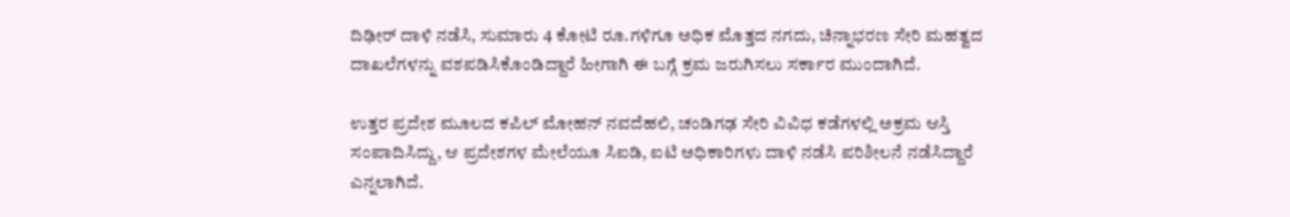ದಿಢೀರ್ ದಾಳಿ ನಡೆಸಿ, ಸುಮಾರು 4 ಕೋಟಿ ರೂ.ಗಳಿಗೂ ಅಧಿಕ ಮೊತ್ತದ ನಗದು, ಚಿನ್ನಾಭರಣ ಸೇರಿ ಮಹತ್ವದ ದಾಖಲೆಗಳನ್ನು ವಶಪಡಿಸಿಕೊಂಡಿದ್ದಾರೆ ಹೀಗಾಗಿ ಈ ಬಗ್ಗೆ ಕ್ರಮ ಜರುಗಿಸಲು ಸರ್ಕಾರ ಮುಂದಾಗಿದೆ.

ಉತ್ತರ ಪ್ರದೇಶ ಮೂಲದ ಕಪಿಲ್ ಮೋಹನ್ ನವದೆಹಲಿ, ಚಂಡಿಗಢ ಸೇರಿ ವಿವಿಧ ಕಡೆಗಳಲ್ಲಿ ಅಕ್ರಮ ಆಸ್ತಿ ಸಂಪಾದಿಸಿದ್ದು, ಆ ಪ್ರದೇಶಗಳ ಮೇಲೆಯೂ ಸಿಐಡಿ, ಐಟಿ ಅಧಿಕಾರಿಗಳು ದಾಳಿ ನಡೆಸಿ ಪರಿಶೀಲನೆ ನಡೆಸಿದ್ದಾರೆ ಎನ್ನಲಾಗಿದೆ.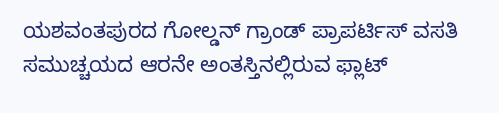ಯಶವಂತಪುರದ ಗೋಲ್ಡನ್ ಗ್ರಾಂಡ್ ಪ್ರಾಪರ್ಟಿಸ್ ವಸತಿ ಸಮುಚ್ಚಯದ ಆರನೇ ಅಂತಸ್ತಿನಲ್ಲಿರುವ ಫ್ಲಾಟ್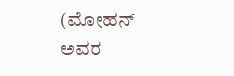(ಮೋಹನ್ ಅವರ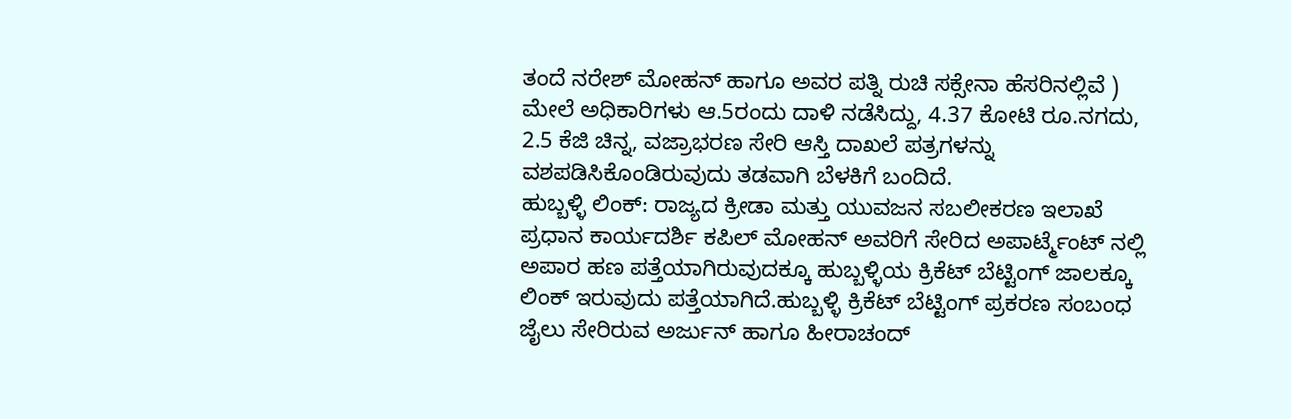ತಂದೆ ನರೇಶ್ ಮೋಹನ್ ಹಾಗೂ ಅವರ ಪತ್ನಿ ರುಚಿ ಸಕ್ಸೇನಾ ಹೆಸರಿನಲ್ಲಿವೆ ) ಮೇಲೆ ಅಧಿಕಾರಿಗಳು ಆ.5ರಂದು ದಾಳಿ ನಡೆಸಿದ್ದು, 4.37 ಕೋಟಿ ರೂ.ನಗದು, 2.5 ಕೆಜಿ ಚಿನ್ನ, ವಜ್ರಾಭರಣ ಸೇರಿ ಆಸ್ತಿ ದಾಖಲೆ ಪತ್ರಗಳನ್ನು ವಶಪಡಿಸಿಕೊಂಡಿರುವುದು ತಡವಾಗಿ ಬೆಳಕಿಗೆ ಬಂದಿದೆ.
ಹುಬ್ಬಳ್ಳಿ ಲಿಂಕ್: ರಾಜ್ಯದ ಕ್ರೀಡಾ ಮತ್ತು ಯುವಜನ ಸಬಲೀಕರಣ ಇಲಾಖೆ ಪ್ರಧಾನ ಕಾರ್ಯದರ್ಶಿ ಕಪಿಲ್ ಮೋಹನ್ ಅವರಿಗೆ ಸೇರಿದ ಅಪಾರ್ಟ್ಮೆಂಟ್ ನಲ್ಲಿ ಅಪಾರ ಹಣ ಪತ್ತೆಯಾಗಿರುವುದಕ್ಕೂ ಹುಬ್ಬಳ್ಳಿಯ ಕ್ರಿಕೆಟ್ ಬೆಟ್ಟಿಂಗ್ ಜಾಲಕ್ಕೂ ಲಿಂಕ್ ಇರುವುದು ಪತ್ತೆಯಾಗಿದೆ.ಹುಬ್ಬಳ್ಳಿ ಕ್ರಿಕೆಟ್ ಬೆಟ್ಟಿಂಗ್ ಪ್ರಕರಣ ಸಂಬಂಧ ಜೈಲು ಸೇರಿರುವ ಅರ್ಜುನ್ ಹಾಗೂ ಹೀರಾಚಂದ್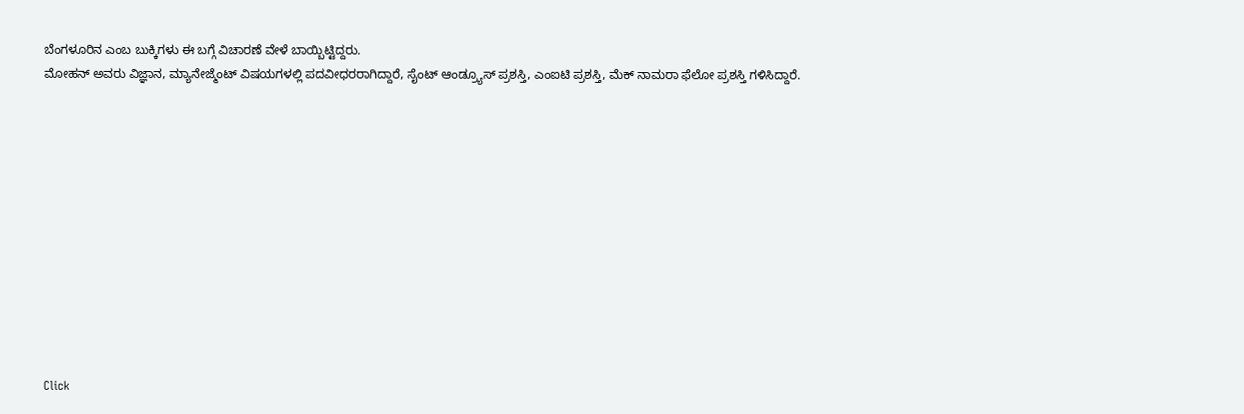ಬೆಂಗಳೂರಿನ ಎಂಬ ಬುಕ್ಕಿಗಳು ಈ ಬಗ್ಗೆ ವಿಚಾರಣೆ ವೇಳೆ ಬಾಯ್ಬಿಟ್ಟಿದ್ದರು.
ಮೋಹನ್ ಅವರು ವಿಜ್ಞಾನ, ಮ್ಯಾನೇಜ್ಮೆಂಟ್ ವಿಷಯಗಳಲ್ಲಿ ಪದವೀಧರರಾಗಿದ್ದಾರೆ, ಸೈಂಟ್ ಆಂಡ್ರ್ಯೂಸ್ ಪ್ರಶಸ್ತಿ, ಎಂಐಟಿ ಪ್ರಶಸ್ತಿ, ಮೆಕ್ ನಾಮರಾ ಫೆಲೋ ಪ್ರಶಸ್ತಿ ಗಳಿಸಿದ್ದಾರೆ.












Click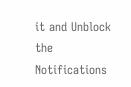it and Unblock the Notifications